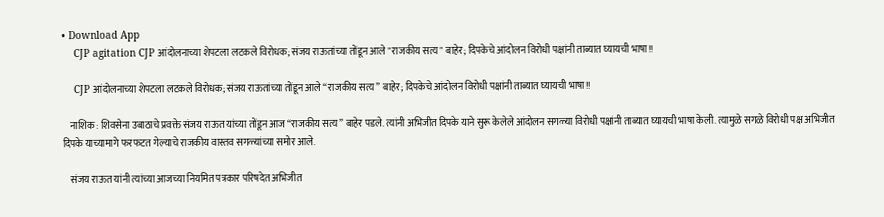• Download App
    CJP agitation CJP आंदोलनाच्या शेपटला लटकले विरोधक; संजय राऊतांच्या तोंडून आले "राजकीय सत्य" बाहेर; दिपकेचे आंदोलन विरोधी पक्षांनी ताब्यात घ्यायची भाषा!!

    CJP आंदोलनाच्या शेपटला लटकले विरोधक; संजय राऊतांच्या तोंडून आले “राजकीय सत्य” बाहेर; दिपकेचे आंदोलन विरोधी पक्षांनी ताब्यात घ्यायची भाषा!!

    नाशिक : शिवसेना उबाठाचे प्रवक्ते संजय राऊत यांच्या तोंडून आज “राजकीय सत्य” बाहेर पडले. त्यांनी अभिजीत दिपके याने सुरू केलेले आंदोलन सगळ्या विरोधी पक्षांनी ताब्यात घ्यायची भाषा केली. त्यामुळे सगळे विरोधी पक्ष अभिजीत दिपके याच्यामागे फरफटत गेल्याचे राजकीय वास्तव सगळ्यांच्या समोर आले.

    संजय राऊत यांनी त्यांच्या आजच्या नियमित पत्रकार परिषदेत अभिजीत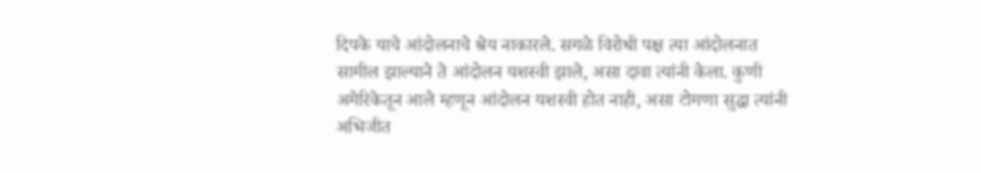दिपके याचे आंदोलनाचे श्रेय नाकारले. सगळे विरोधी पक्ष त्या आंदोलनात सामील झाल्याने ते आंदोलन यशस्वी झाले, असा दावा त्यांनी केला. कुणी अमेरिकेतून आले म्हणून आंदोलन यशस्वी होत नाही, असा टोमणा सुद्धा त्यांनी अभिजीत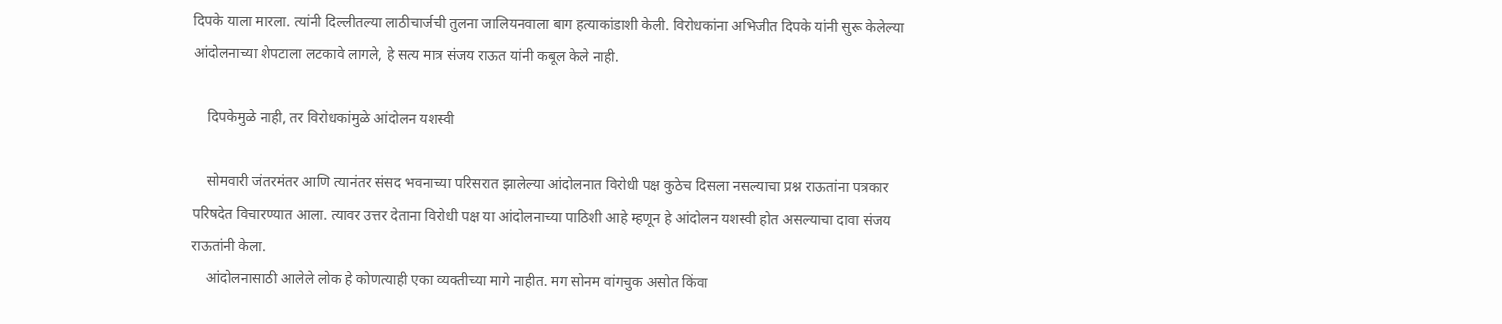दिपके याला मारला. त्यांनी दिल्लीतल्या लाठीचार्जची तुलना जालियनवाला बाग हत्याकांडाशी केली. विरोधकांना अभिजीत दिपके यांनी सुरू केलेल्या आंदोलनाच्या शेपटाला लटकावे लागले, हे सत्य मात्र संजय राऊत यांनी कबूल केले नाही.

    दिपकेमुळे नाही, तर विरोधकांमुळे आंदोलन यशस्वी

    सोमवारी जंतरमंतर आणि त्यानंतर संसद भवनाच्या परिसरात झालेल्या आंदोलनात विरोधी पक्ष कुठेच दिसला नसल्याचा प्रश्न राऊतांना पत्रकार परिषदेत विचारण्यात आला. त्यावर उत्तर देताना विरोधी पक्ष या आंदोलनाच्या पाठिशी आहे म्हणून हे आंदोलन यशस्वी होत असल्याचा दावा संजय राऊतांनी केला.
    आंदोलनासाठी आलेले लोक हे कोणत्याही एका व्यक्तीच्या मागे नाहीत. मग सोनम वांगचुक असोत किंवा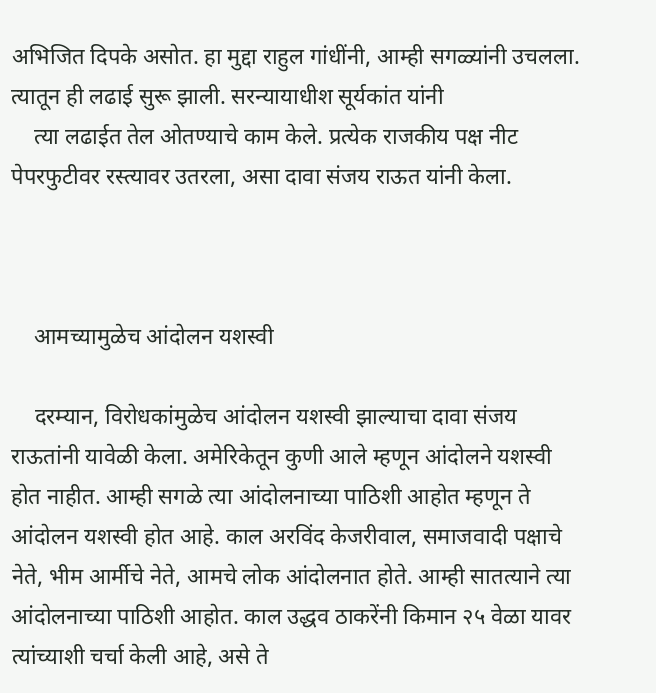अभिजित दिपके असोत. हा मुद्दा राहुल गांधींनी, आम्ही सगळ्यांनी उचलला. त्यातून ही लढाई सुरू झाली. सरन्यायाधीश सूर्यकांत यांनी
    त्या लढाईत तेल ओतण्याचे काम केले. प्रत्येक राजकीय पक्ष नीट पेपरफुटीवर रस्त्यावर उतरला, असा दावा संजय राऊत यांनी केला.



    आमच्यामुळेच आंदोलन यशस्वी

    दरम्यान, विरोधकांमुळेच आंदोलन यशस्वी झाल्याचा दावा संजय राऊतांनी यावेळी केला. अमेरिकेतून कुणी आले म्हणून आंदोलने यशस्वी होत नाहीत. आम्ही सगळे त्या आंदोलनाच्या पाठिशी आहोत म्हणून ते आंदोलन यशस्वी होत आहे. काल अरविंद केजरीवाल, समाजवादी पक्षाचे नेते, भीम आर्मीचे नेते, आमचे लोक आंदोलनात होते. आम्ही सातत्याने त्या आंदोलनाच्या पाठिशी आहोत. काल उद्धव ठाकरेंनी किमान २५ वेळा यावर त्यांच्याशी चर्चा केली आहे, असे ते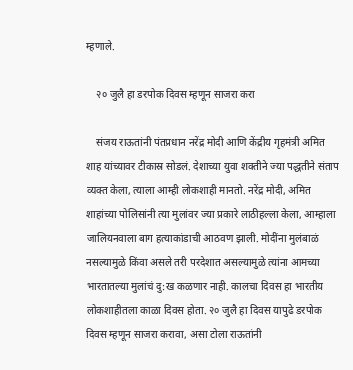म्हणाले.

    २० जुलै हा डरपोक दिवस म्हणून साजरा करा

    संजय राऊतांनी पंतप्रधान नरेंद्र मोदी आणि केंद्रीय गृहमंत्री अमित शाह यांच्यावर टीकास्र सोडलं. देशाच्या युवा शक्तीने ज्या पद्धतीने संताप व्यक्त केला, त्याला आम्ही लोकशाही मानतो. नरेंद्र मोदी, अमित शाहांच्या पोलिसांनी त्या मुलांवर ज्या प्रकारे लाठीहल्ला केला, आम्हाला जालियनवाला बाग हत्याकांडाची आठवण झाली. मोदींना मुलंबाळं नसल्यामुळे किंवा असले तरी परदेशात असल्यामुळे त्यांना आमच्या भारतातल्या मुलांचं दु:ख कळणार नाही. कालचा दिवस हा भारतीय लोकशाहीतला काळा दिवस होता. २० जुलै हा दिवस यापुढे डरपोक दिवस म्हणून साजरा करावा, असा टोला राऊतांनी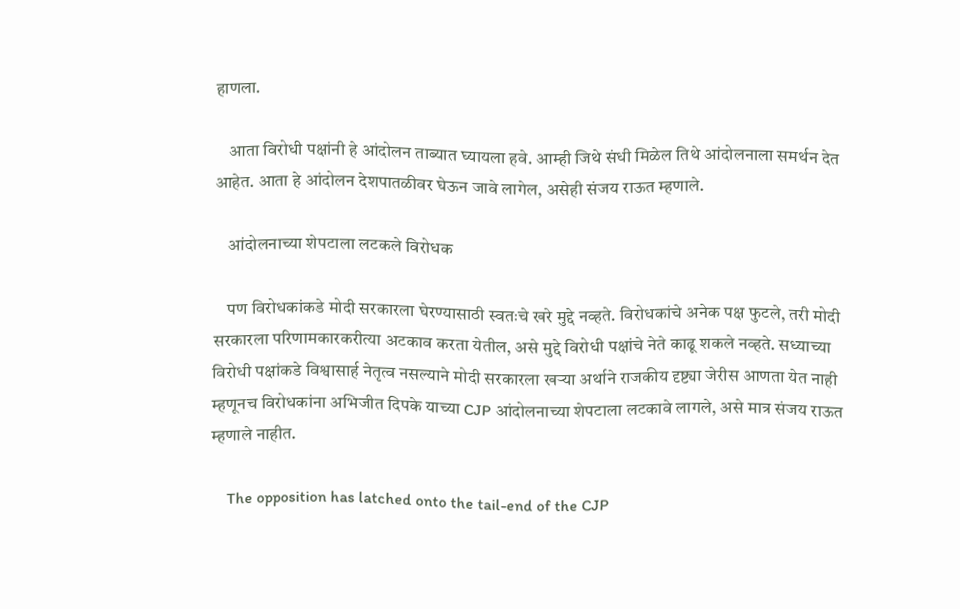हाणला.

    आता विरोधी पक्षांनी हे आंदोलन ताब्यात घ्यायला हवे. आम्ही जिथे संधी मिळेल तिथे आंदोलनाला समर्थन देत आहेत. आता हे आंदोलन देशपातळीवर घेऊन जावे लागेल, असेही संजय राऊत म्हणाले.

    आंदोलनाच्या शेपटाला लटकले विरोधक

    पण विरोधकांकडे मोदी सरकारला घेरण्यासाठी स्वतःचे खरे मुद्दे नव्हते. विरोधकांचे अनेक पक्ष फुटले, तरी मोदी सरकारला परिणामकारकरीत्या अटकाव करता येतील, असे मुद्दे विरोधी पक्षांचे नेते काढू शकले नव्हते. सध्याच्या विरोधी पक्षांकडे विश्वासार्ह नेतृत्व नसल्याने मोदी सरकारला खऱ्या अर्थाने राजकीय दृष्ट्या जेरीस आणता येत नाही म्हणूनच विरोधकांना अभिजीत दिपके याच्या CJP आंदोलनाच्या शेपटाला लटकावे लागले, असे मात्र संजय राऊत म्हणाले नाहीत.

    The opposition has latched onto the tail-end of the CJP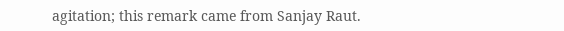agitation; this remark came from Sanjay Raut.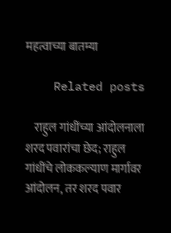महत्वाच्या बातम्या

    Related posts

    राहुल गांधींच्या आंदोलनाला शरद पवारांचा छेद; राहुल गांधींचे लोककल्याण मार्गावर आंदोलन, तर शरद पवार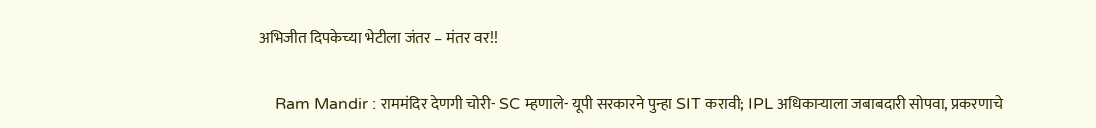अभिजीत दिपकेच्या भेटीला जंतर – मंतर वर!!

    Ram Mandir : राममंदिर देणगी चोरी- SC म्हणाले- यूपी सरकारने पुन्हा SIT करावी; IPL अधिकाऱ्याला जबाबदारी सोपवा, प्रकरणाचे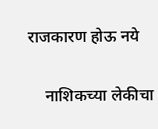राजकारण होऊ नये

    नाशिकच्या लेकीचा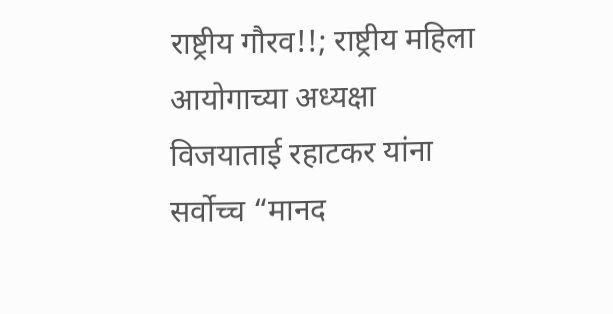राष्ट्रीय गौरव!!; राष्ट्रीय महिला आयोगाच्या अध्यक्षा विजयाताई रहाटकर यांना सर्वोच्च “मानद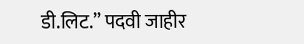डी.लिट.” पदवी जाहीर